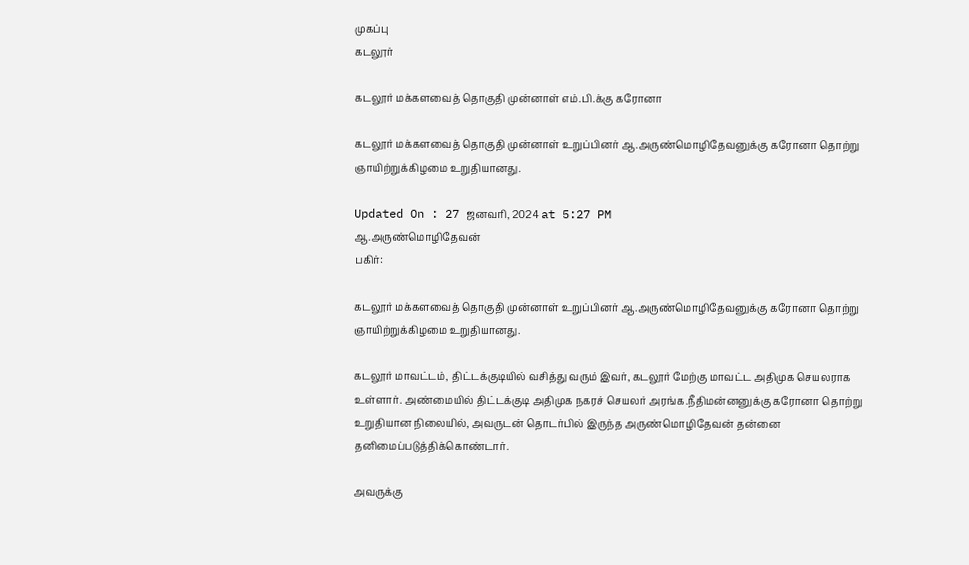முகப்பு
கடலூர்

கடலூர் மக்களவைத் தொகுதி முன்னாள் எம்.பி.க்கு கரோனா

கடலூர் மக்களவைத் தொகுதி முன்னாள் உறுப்பினர் ஆ.அருண்மொழிதேவனுக்கு கரோனா தொற்று ஞாயிற்றுக்கிழமை உறுதியானது.

Updated On : 27 ஜனவரி, 2024 at 5:27 PM
ஆ.அருண்மொழிதேவன்
பகிர்:

கடலூர் மக்களவைத் தொகுதி முன்னாள் உறுப்பினர் ஆ.அருண்மொழிதேவனுக்கு கரோனா தொற்று ஞாயிற்றுக்கிழமை உறுதியானது.

கடலூர் மாவட்டம், திட்டக்குடியில் வசித்து வரும் இவர், கடலூர் மேற்கு மாவட்ட அதிமுக செயலராக உள்ளார். அண்மையில் திட்டக்குடி அதிமுக நகரச் செயலர் அரங்க.நீதிமன்னனுக்கு கரோனா தொற்று உறுதியான நிலையில், அவருடன் தொடர்பில் இருந்த அருண்மொழிதேவன் தன்னை தனிமைப்படுத்திக்கொண்டார்.

அவருக்கு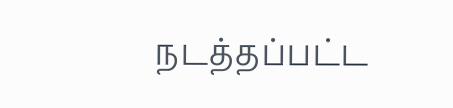நடத்தப்பட்ட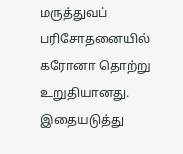மருத்துவப் பரிசோதனையில் கரோனா தொற்று உறுதியானது. இதையடுத்து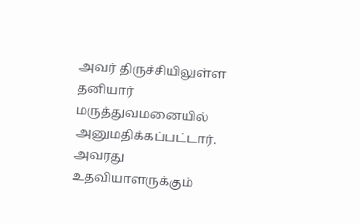அவர் திருச்சியிலுள்ள தனியார் மருத்துவமனையில் அனுமதிக்கப்பட்டார். அவரது உதவியாளருக்கும்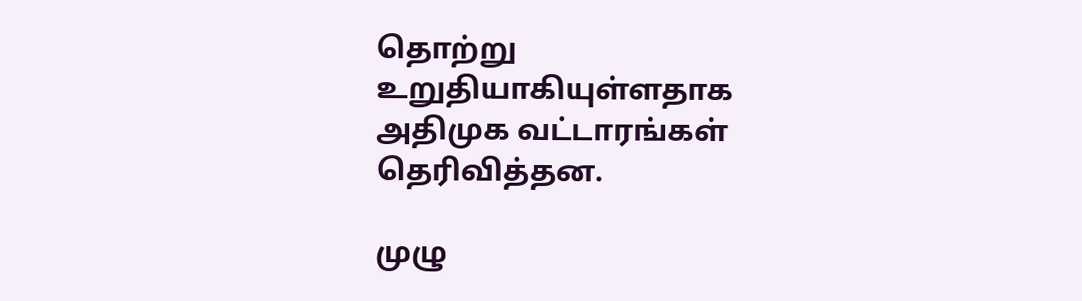தொற்று உறுதியாகியுள்ளதாக அதிமுக வட்டாரங்கள் தெரிவித்தன.

முழு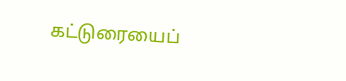கட்டுரையைப்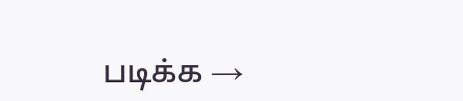படிக்க →